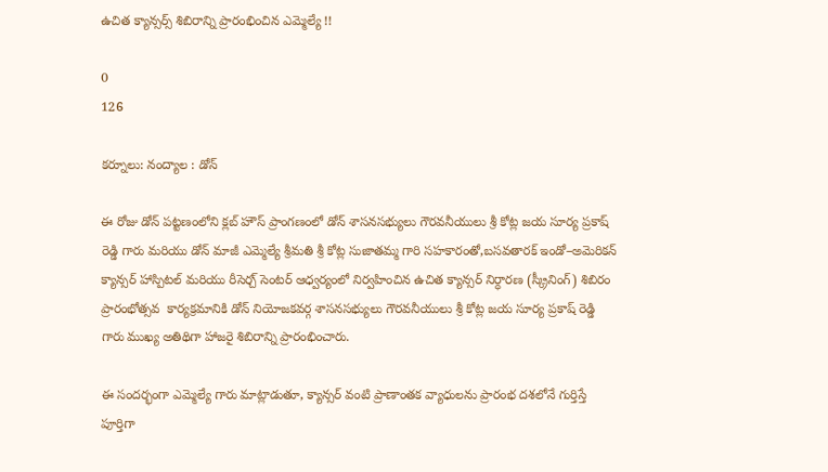ఉచిత క్యాన్సర్స్ శిబిరాన్ని ప్రారంభించిన ఎమ్మెల్యే !!

0
126

కర్నూలు: నంద్యాల : డోన్

ఈ రోజు డోన్ పట్టణంలోని క్లబ్ హౌస్ ప్రాంగణంలో డోన్ శాసనసభ్యులు గౌరవనీయులు శ్రీ కోట్ల జయ సూర్య ప్రకాష్ రెడ్డి గారు మరియు డోన్ మాజీ ఎమ్మెల్యే శ్రీమతి శ్రీ కోట్ల సుజాతమ్మ గారి సహకారంతో,బసవతారక్ ఇండో–అమెరికన్ క్యాన్సర్ హాస్పిటల్ మరియు రీసెర్చ్ సెంటర్ ఆధ్వర్యంలో నిర్వహించిన ఉచిత క్యాన్సర్ నిర్ధారణ (స్క్రీనింగ్) శిబిరం ప్రారంభోత్సవ  కార్యక్రమానికి డోన్ నియోజకవర్గ శాసనసభ్యులు గౌరవనీయులు శ్రీ కోట్ల జయ సూర్య ప్రకాష్ రెడ్డి గారు ముఖ్య అతిథిగా హాజరై శిబిరాన్ని ప్రారంభించారు.

ఈ సందర్భంగా ఎమ్మెల్యే గారు మాట్లాడుతూ, క్యాన్సర్ వంటి ప్రాణాంతక వ్యాధులను ప్రారంభ దశలోనే గుర్తిస్తే పూర్తిగా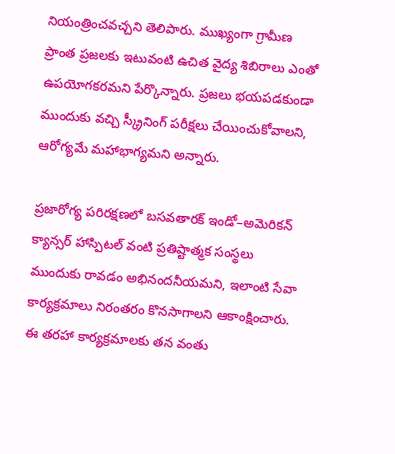నియంత్రించవచ్చని తెలిపారు. ముఖ్యంగా గ్రామీణ ప్రాంత ప్రజలకు ఇటువంటి ఉచిత వైద్య శిబిరాలు ఎంతో ఉపయోగకరమని పేర్కొన్నారు. ప్రజలు భయపడకుండా ముందుకు వచ్చి స్క్రీనింగ్ పరీక్షలు చేయించుకోవాలని, ఆరోగ్యమే మహాభాగ్యమని అన్నారు.

ప్రజారోగ్య పరిరక్షణలో బసవతారక్ ఇండో–అమెరికన్ క్యాన్సర్ హాస్పిటల్ వంటి ప్రతిష్టాత్మక సంస్థలు ముందుకు రావడం అభినందనీయమని, ఇలాంటి సేవా కార్యక్రమాలు నిరంతరం కొనసాగాలని ఆకాంక్షించారు. ఈ తరహా కార్యక్రమాలకు తన వంతు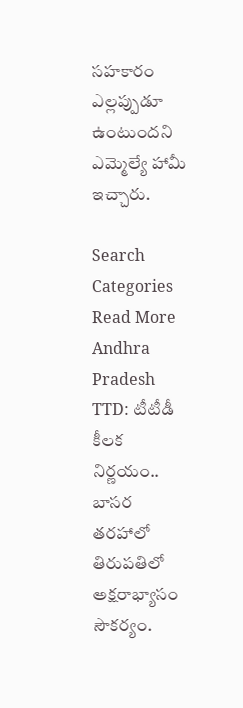సహకారం ఎల్లప్పుడూ ఉంటుందని ఎమ్మెల్యే హామీ ఇచ్చారు.

Search
Categories
Read More
Andhra Pradesh
TTD: టీటీడీ కీలక నిర్ణయం.. బాసర తరహాలో తిరుపతిలో అక్షరాభ్యాసం సౌకర్యం.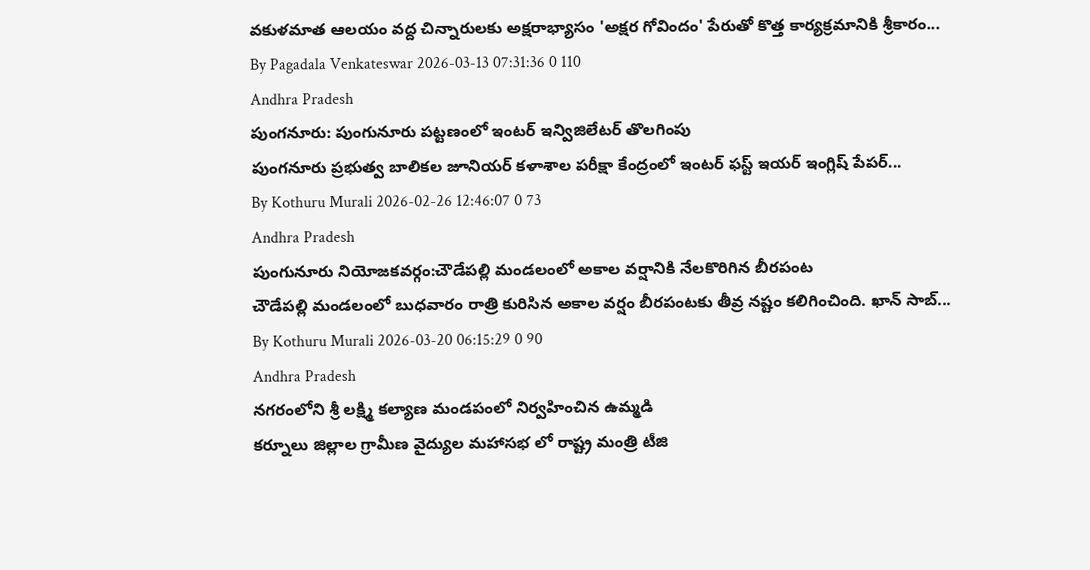వకుళమాత ఆలయం వద్ద చిన్నారులకు అక్షరాభ్యాసం 'అక్షర గోవిందం' పేరుతో కొత్త కార్యక్రమానికి శ్రీకారం...
By Pagadala Venkateswar 2026-03-13 07:31:36 0 110
Andhra Pradesh
పుంగనూరు: పుంగునూరు పట్టణంలో ఇంటర్ ఇన్విజిలేటర్ తొలగింపు
పుంగనూరు ప్రభుత్వ బాలికల జూనియర్ కళాశాల పరీక్షా కేంద్రంలో ఇంటర్ ఫస్ట్ ఇయర్ ఇంగ్లిష్ పేపర్...
By Kothuru Murali 2026-02-26 12:46:07 0 73
Andhra Pradesh
పుంగునూరు నియోజకవర్గం:చౌడేపల్లి మండలంలో అకాల వర్షానికి నేలకొరిగిన బీరపంట
చౌడేపల్లి మండలంలో బుధవారం రాత్రి కురిసిన అకాల వర్షం బీరపంటకు తీవ్ర నష్టం కలిగించింది. ఖాన్ సాబ్...
By Kothuru Murali 2026-03-20 06:15:29 0 90
Andhra Pradesh
నగరంలోని శ్రీ లక్ష్మి కల్యాణ మండపంలో నిర్వహించిన ఉమ్మడి
కర్నూలు జిల్లాల గ్రామీణ వైద్యుల మహాసభ లో రాష్ట్ర మంత్రి టీజి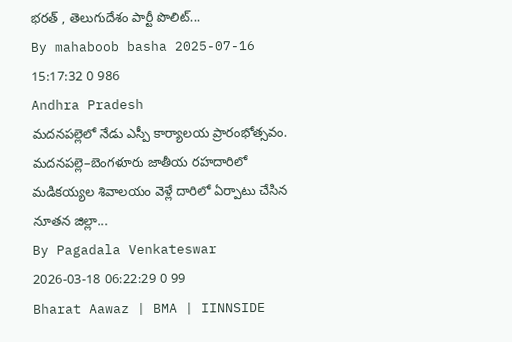భరత్ , తెలుగుదేశం పార్టీ పొలిట్...
By mahaboob basha 2025-07-16 15:17:32 0 986
Andhra Pradesh
మదనపల్లెలో నేడు ఎస్పీ కార్యాలయ ప్రారంభోత్సవం.
మదనపల్లె–బెంగళూరు జాతీయ రహదారిలో మడికయ్యల శివాలయం వెళ్లే దారిలో ఏర్పాటు చేసిన నూతన జిల్లా...
By Pagadala Venkateswar 2026-03-18 06:22:29 0 99
Bharat Aawaz | BMA | IINNSIDE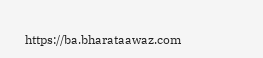https://ba.bharataawaz.com